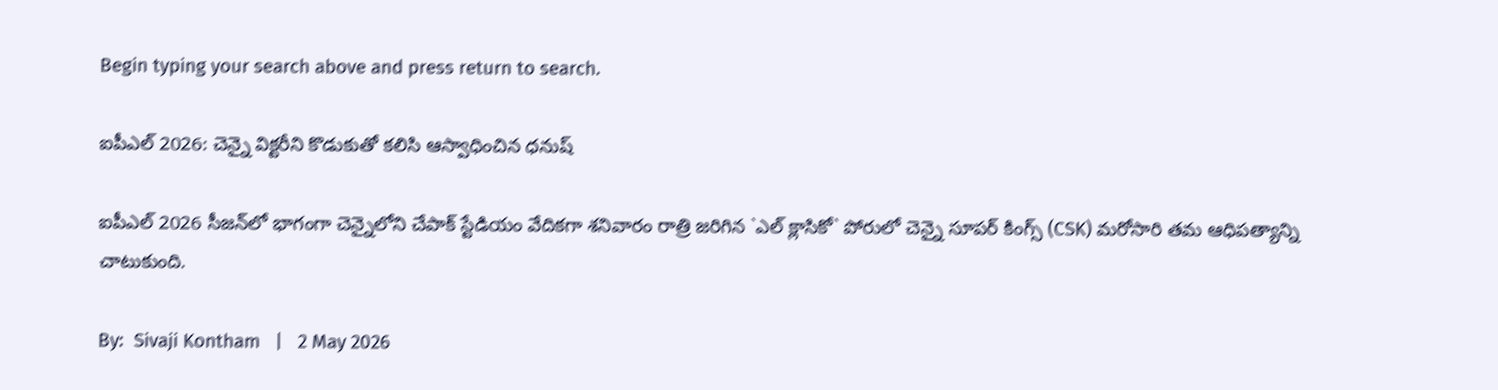Begin typing your search above and press return to search.

ఐపీఎల్ 2026: చెన్నై విక్ట‌రీని కొడుకుతో క‌లిసి ఆస్వాధించిన ధనుష్‌

ఐపీఎల్ 2026 సీజన్‌లో భాగంగా చెన్నైలోని చేపాక్ స్టేడియం వేదికగా శనివారం రాత్రి జరిగిన `ఎల్ క్లాసికో` పోరులో చెన్నై సూపర్ కింగ్స్ (CSK) మరోసారి తమ ఆధిపత్యాన్ని చాటుకుంది.

By:  Sivaji Kontham   |   2 May 2026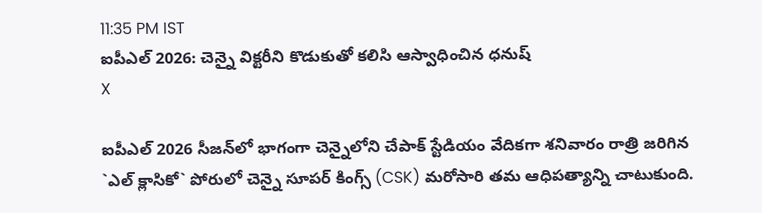11:35 PM IST
ఐపీఎల్ 2026: చెన్నై విక్ట‌రీని కొడుకుతో క‌లిసి ఆస్వాధించిన ధనుష్‌
X

ఐపీఎల్ 2026 సీజన్‌లో భాగంగా చెన్నైలోని చేపాక్ స్టేడియం వేదికగా శనివారం రాత్రి జరిగిన `ఎల్ క్లాసికో` పోరులో చెన్నై సూపర్ కింగ్స్ (CSK) మరోసారి తమ ఆధిపత్యాన్ని చాటుకుంది.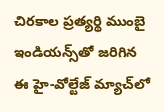చిరకాల ప్రత్యర్థి ముంబై ఇండియన్స్‌తో జరిగిన ఈ హై-వోల్టేజ్ మ్యాచ్‌లో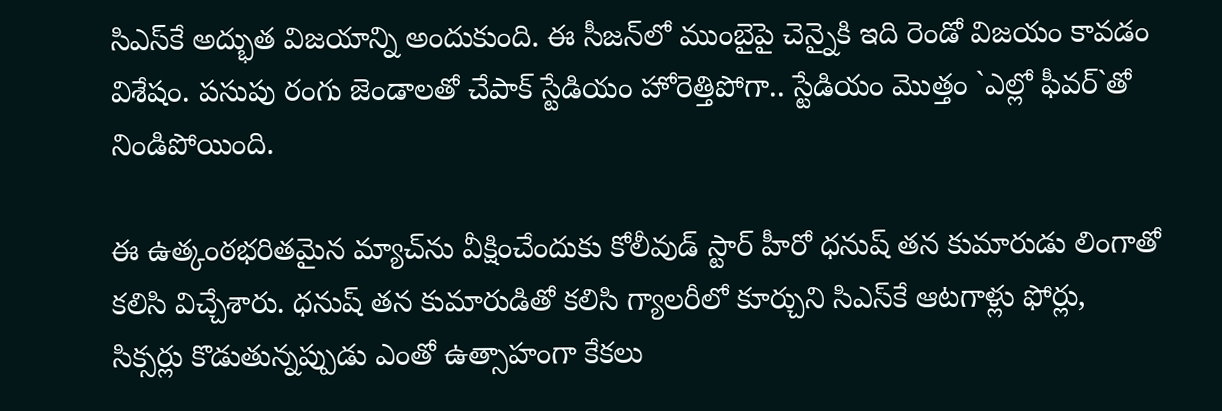సిఎస్‌కే అద్భుత విజయాన్ని అందుకుంది. ఈ సీజన్‌లో ముంబైపై చెన్నైకి ఇది రెండో విజయం కావడం విశేషం. పసుపు రంగు జెండాలతో చేపాక్ స్టేడియం హోరెత్తిపోగా.. స్టేడియం మొత్తం `ఎల్లో ఫీవర్`తో నిండిపోయింది.

ఈ ఉత్కంఠభరితమైన మ్యాచ్‌ను వీక్షించేందుకు కోలీవుడ్ స్టార్ హీరో ధనుష్ తన కుమారుడు లింగాతో కలిసి విచ్చేశారు. ధనుష్ తన కుమారుడితో కలిసి గ్యాలరీలో కూర్చుని సిఎస్‌కే ఆటగాళ్లు ఫోర్లు, సిక్సర్లు కొడుతున్నప్పుడు ఎంతో ఉత్సాహంగా కేకలు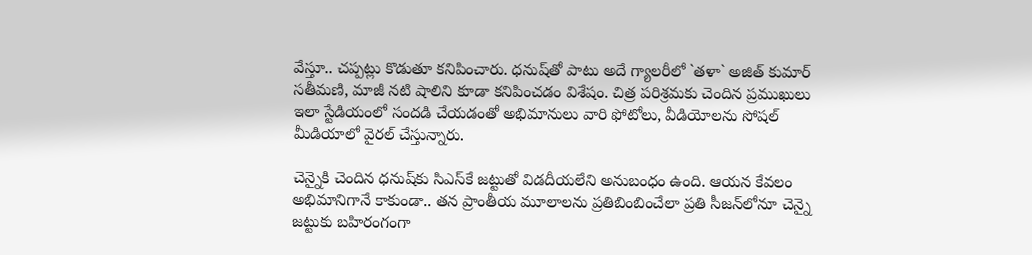వేస్తూ.. చప్పట్లు కొడుతూ కనిపించారు. ధనుష్‌తో పాటు అదే గ్యాలరీలో `తళా` అజిత్ కుమార్ సతీమణి, మాజీ నటి షాలిని కూడా కనిపించడం విశేషం. చిత్ర పరిశ్రమకు చెందిన ప్రముఖులు ఇలా స్టేడియంలో సందడి చేయడంతో అభిమానులు వారి ఫోటోలు, వీడియోలను సోషల్ మీడియాలో వైరల్ చేస్తున్నారు.

చెన్నైకి చెందిన ధనుష్‌కు సిఎస్‌కే జట్టుతో విడదీయలేని అనుబంధం ఉంది. ఆయన కేవలం అభిమానిగానే కాకుండా.. తన ప్రాంతీయ మూలాలను ప్రతిబింబించేలా ప్రతి సీజన్‌లోనూ చెన్నై జట్టుకు బహిరంగంగా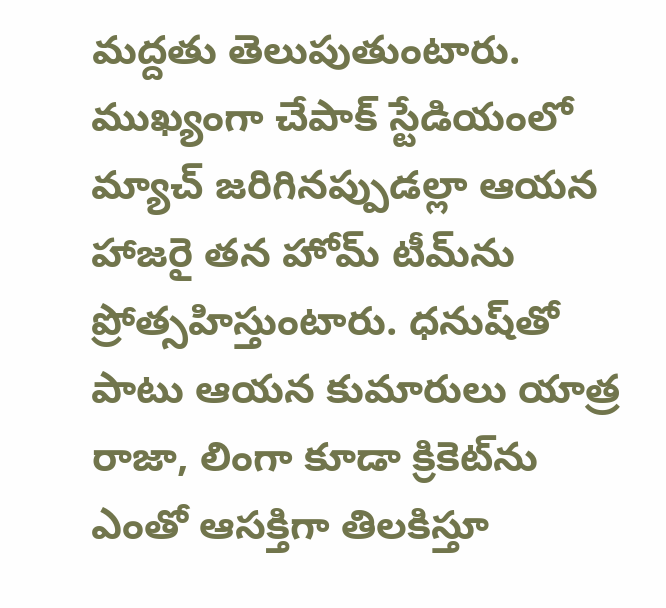మద్దతు తెలుపుతుంటారు. ముఖ్యంగా చేపాక్ స్టేడియంలో మ్యాచ్ జరిగినప్పుడల్లా ఆయన హాజరై తన హోమ్ టీమ్‌ను ప్రోత్సహిస్తుంటారు. ధనుష్‌తో పాటు ఆయన కుమారులు యాత్ర రాజా, లింగా కూడా క్రికెట్‌ను ఎంతో ఆసక్తిగా తిలకిస్తూ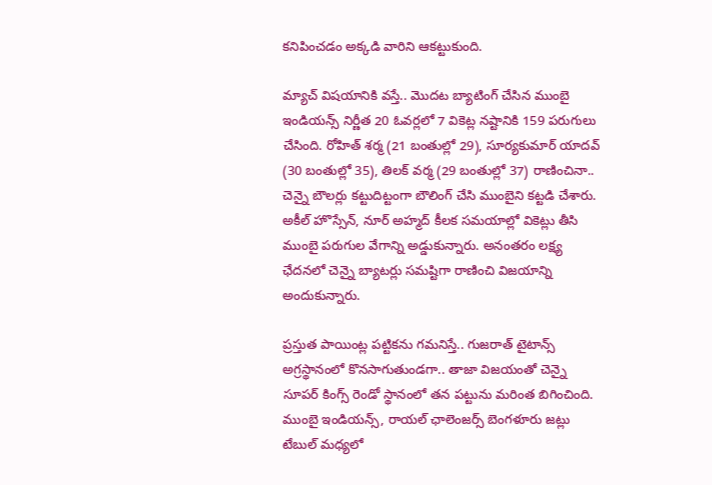కనిపించడం అక్కడి వారిని ఆకట్టుకుంది.

మ్యాచ్ విషయానికి వస్తే.. మొదట బ్యాటింగ్ చేసిన ముంబై ఇండియన్స్ నిర్ణీత 20 ఓవర్లలో 7 వికెట్ల నష్టానికి 159 పరుగులు చేసింది. రోహిత్ శర్మ (21 బంతుల్లో 29), సూర్యకుమార్ యాదవ్ (30 బంతుల్లో 35), తిలక్ వర్మ (29 బంతుల్లో 37) రాణించినా.. చెన్నై బౌలర్లు కట్టుదిట్టంగా బౌలింగ్ చేసి ముంబైని కట్టడి చేశారు. అకీల్ హొస్సేన్, నూర్ అహ్మద్ కీలక సమయాల్లో వికెట్లు తీసి ముంబై పరుగుల వేగాన్ని అడ్డుకున్నారు. అనంతరం లక్ష్య ఛేదనలో చెన్నై బ్యాటర్లు సమష్టిగా రాణించి విజయాన్ని అందుకున్నారు.

ప్రస్తుత పాయింట్ల పట్టికను గమనిస్తే.. గుజరాత్ టైటాన్స్ అగ్రస్థానంలో కొనసాగుతుండగా.. తాజా విజయంతో చెన్నై సూపర్ కింగ్స్ రెండో స్థానంలో తన పట్టును మరింత బిగించింది. ముంబై ఇండియన్స్, రాయల్ ఛాలెంజర్స్ బెంగళూరు జట్లు టేబుల్ మధ్యలో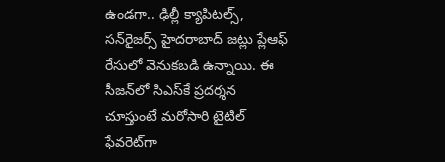ఉండగా.. ఢిల్లీ క్యాపిటల్స్, సన్‌రైజర్స్ హైదరాబాద్ జట్లు ప్లేఆఫ్ రేసులో వెనుకబడి ఉన్నాయి. ఈ సీజన్‌లో సిఎస్‌కే ప్రదర్శన చూస్తుంటే మరోసారి టైటిల్ ఫేవరెట్‌గా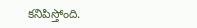కనిపిస్తోంది.